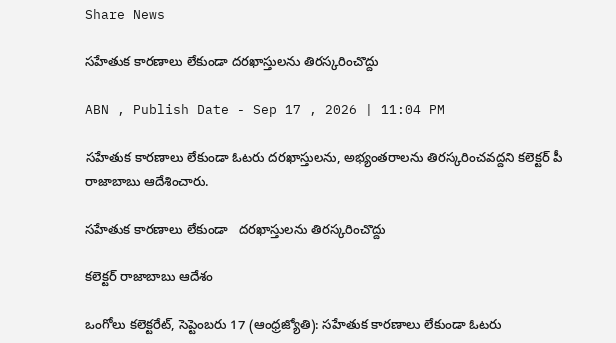Share News

సహేతుక కారణాలు లేకుండా దరఖాస్తులను తిరస్కరించొద్దు

ABN , Publish Date - Sep 17 , 2026 | 11:04 PM

సహేతుక కారణాలు లేకుండా ఓటరు దరఖాస్తులను, అభ్యంతరాలను తిరస్కరించవద్దని కలెక్టర్‌ పీ రాజాబాబు ఆదేశించారు.

సహేతుక కారణాలు లేకుండా   దరఖాస్తులను తిరస్కరించొద్దు

కలెక్టర్‌ రాజాబాబు ఆదేశం

ఒంగోలు కలెక్టరేట్‌, సెప్టెంబరు 17 (ఆంధ్రజ్యోతి): సహేతుక కారణాలు లేకుండా ఓటరు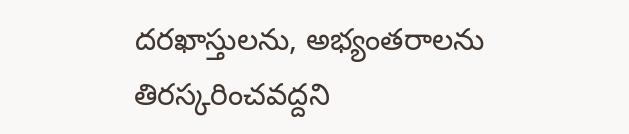దరఖాస్తులను, అభ్యంతరాలను తిరస్కరించవద్దని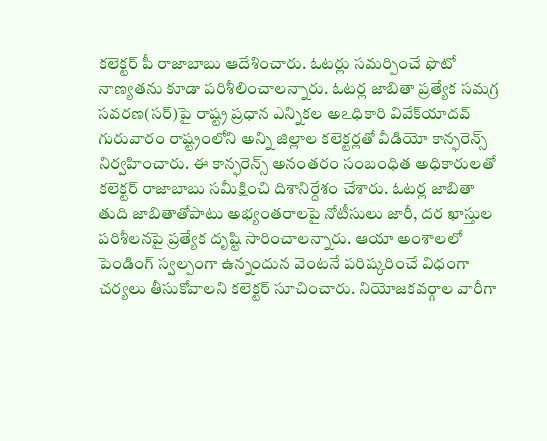కలెక్టర్‌ పీ రాజాబాబు ఆదేశించారు. ఓటర్లు సమర్పించే ఫొటో నాణ్యతను కూడా పరిశీలించాలన్నారు. ఓటర్ల జాబితా ప్రత్యేక సమగ్ర సవరణ(సర్‌)పై రాష్ట్ర ప్రధాన ఎన్నికల అఽధికారి వివేక్‌యాదవ్‌ గురువారం రాష్ట్రంలోని అన్ని జిల్లాల కలెక్టర్లతో వీడియో కాన్ఫరెన్స్‌ నిర్వహించారు. ఈ కాన్ఫరెన్స్‌ అనంతరం సంబంధిత అధికారులతో కలెక్టర్‌ రాజాబాబు సమీక్షించి దిశానిర్దేశం చేశారు. ఓటర్ల జాబితా తుది జాబితాతోపాటు అభ్యంతరాలపై నోటీసులు జారీ, దర ఖాస్తుల పరిశీలనపై ప్రత్యేక దృష్టి సారించాలన్నారు. ఆయా అంశాలలో పెండింగ్‌ స్వల్పంగా ఉన్నందున వెంటనే పరిష్కరించే విధంగా చర్యలు తీసుకోవాలని కలెక్టర్‌ సూచించారు. నియోజకవర్గాల వారీగా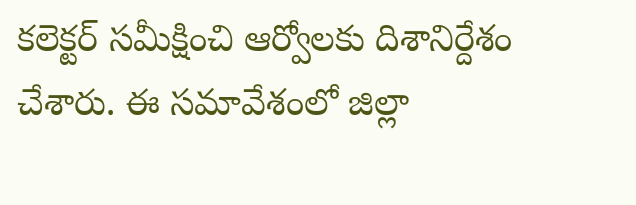కలెక్టర్‌ సమీక్షించి ఆర్వోలకు దిశానిర్దేశం చేశారు. ఈ సమావేశంలో జిల్లా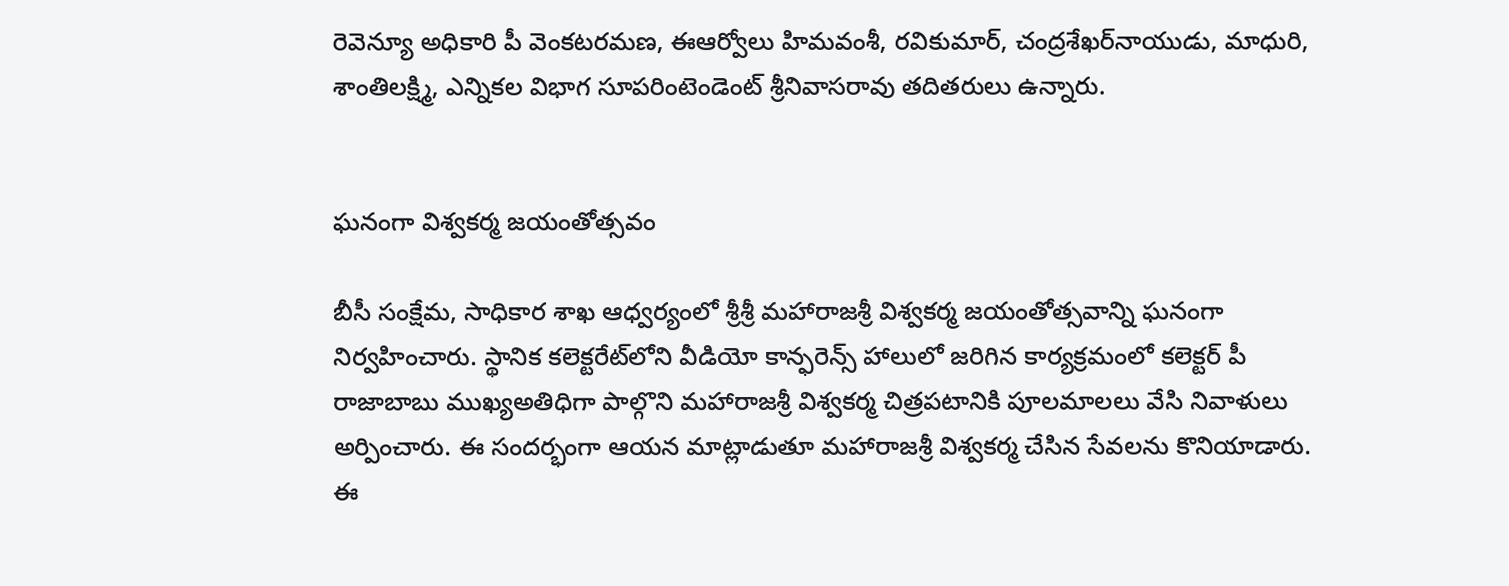రెవెన్యూ అధికారి పీ వెంకటరమణ, ఈఆర్వోలు హిమవంశీ, రవికుమార్‌, చంద్రశేఖర్‌నాయుడు, మాధురి, శాంతిలక్ష్మి, ఎన్నికల విభాగ సూపరింటెండెంట్‌ శ్రీనివాసరావు తదితరులు ఉన్నారు.


ఘనంగా విశ్వకర్మ జయంతోత్సవం

బీసీ సంక్షేమ, సాధికార శాఖ ఆధ్వర్యంలో శ్రీశ్రీ మహారాజశ్రీ విశ్వకర్మ జయంతోత్సవాన్ని ఘనంగా నిర్వహించారు. స్థానిక కలెక్టరేట్‌లోని వీడియో కాన్ఫరెన్స్‌ హాలులో జరిగిన కార్యక్రమంలో కలెక్టర్‌ పీ రాజాబాబు ముఖ్యఅతిధిగా పాల్గొని మహారాజశ్రీ విశ్వకర్మ చిత్రపటానికి పూలమాలలు వేసి నివాళులు అర్పించారు. ఈ సందర్భంగా ఆయన మాట్లాడుతూ మహారాజశ్రీ విశ్వకర్మ చేసిన సేవలను కొనియాడారు. ఈ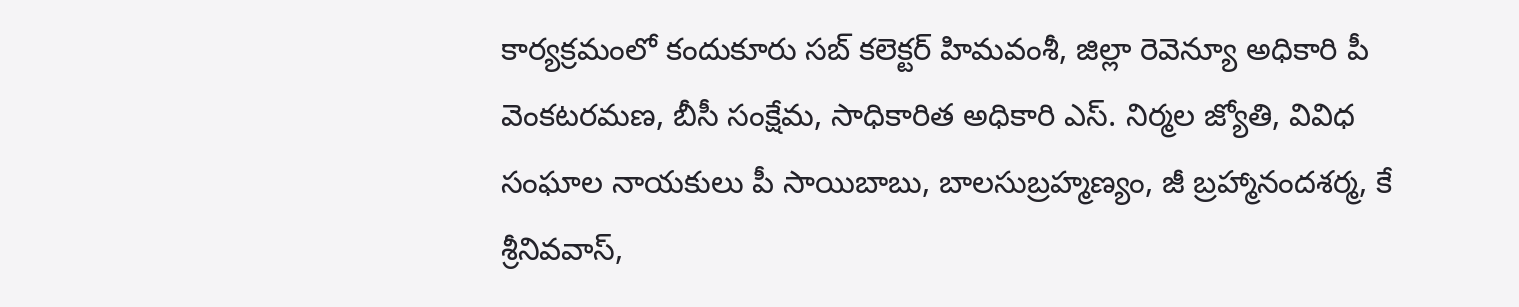కార్యక్రమంలో కందుకూరు సబ్‌ కలెక్టర్‌ హిమవంశీ, జిల్లా రెవెన్యూ అధికారి పీ వెంకటరమణ, బీసీ సంక్షేమ, సాధికారిత అధికారి ఎస్‌. నిర్మల జ్యోతి, వివిధ సంఘాల నాయకులు పీ సాయిబాబు, బాలసుబ్రహ్మణ్యం, జీ బ్రహ్మానందశర్మ, కే శ్రీనివవాస్‌,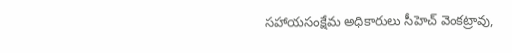సహాయసంక్షేమ అధికారులు సీహెచ్‌ వెంకట్రావు,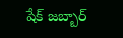షేక్‌ జబ్బార్‌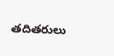తదితరులు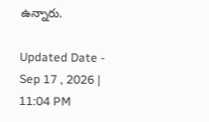ఉన్నారు.

Updated Date - Sep 17 , 2026 | 11:04 PM